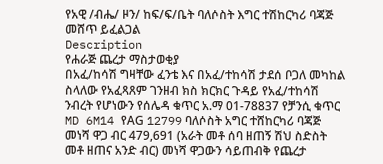የአዊ /ብሔ/ ዞን/ ከፍ/ፍ/ቤት ባለሶስት እግር ተሽከርካሪ ባጃጅ መሸጥ ይፈልጋል
Description
የሐራጅ ጨረታ ማስታወቂያ
በአፈ/ከሳሽ ግዛቸው ፈንቴ እና በአፈ/ተከሳሽ ታደሰ ቦጋለ መካከል ስላለው የአፈጻጸም ገንዘብ ክስ ክርክር ጉዳይ የአፈ/ተከሳሽ ንብረት የሆነውን የሰሌዳ ቁጥር አ.ማ 01-78837 የቻንሲ ቁጥር MD 6M14 የAG 12799 ባለሶስት አግር ተሸከርካሪ ባጃጅ መነሻ ዋጋ ብር 479,691 (አራት መቶ ሰባ ዘጠኝ ሽህ ስድስት መቶ ዘጠና አንድ ብር) መነሻ ዋጋውን ሳይጠብቅ የጨረታ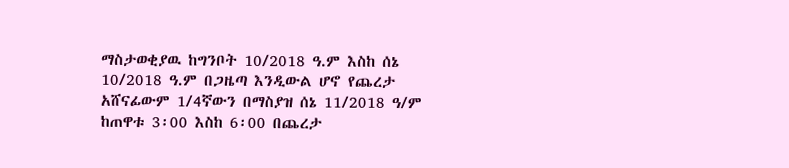ማስታወቂያዉ ከግንቦት 10/2018 ዓ.ም እስከ ሰኔ 10/2018 ዓ.ም በጋዜጣ እንዲውል ሆኖ የጨረታ አሸናፊውም 1/4ኛውን በማስያዝ ሰኔ 11/2018 ዓ/ም ከጠዋቱ 3፡00 እስከ 6፡00 በጨረታ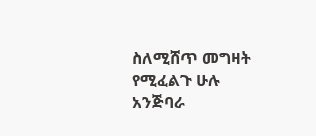ስለሚሸጥ መግዛት የሚፈልጉ ሁሉ አንጅባራ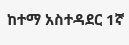ከተማ አስተዳደር 1ኛ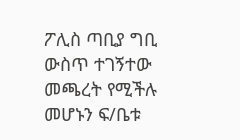ፖሊስ ጣቢያ ግቢ ውስጥ ተገኝተው መጫረት የሚችሉ መሆኑን ፍ/ቤቱ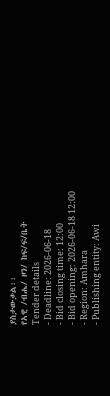ያስታውቃል፡፡
የአዊ /ብሔ/ ዞን/ ከፍ/ፍ/ቤት
Tender details
- Deadline: 2026-06-18
- Bid closing time: 12:00
- Bid opening: 2026-06-18 12:00
- Region: Amhara
- Publishing entity: Awi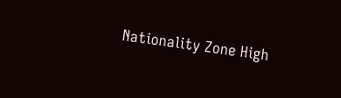Nationality Zone High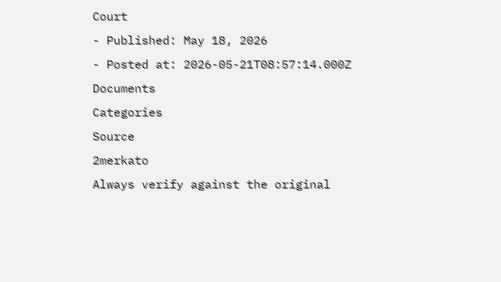Court
- Published: May 18, 2026
- Posted at: 2026-05-21T08:57:14.000Z
Documents
Categories
Source
2merkato
Always verify against the original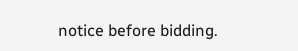notice before bidding.